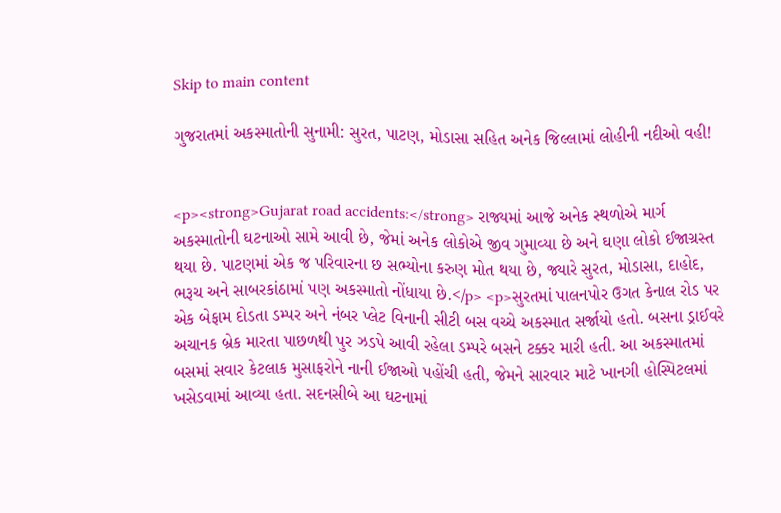Skip to main content

ગુજરાતમાં અકસ્માતોની સુનામી: સુરત, પાટણ, મોડાસા સહિત અનેક જિલ્લામાં લોહીની નદીઓ વહી!


<p><strong>Gujarat road accidents:</strong> રાજ્યમાં આજે અનેક સ્થળોએ માર્ગ અકસ્માતોની ઘટનાઓ સામે આવી છે, જેમાં અનેક લોકોએ જીવ ગુમાવ્યા છે અને ઘણા લોકો ઈજાગ્રસ્ત થયા છે. પાટણમાં એક જ પરિવારના છ સભ્યોના કરુણ મોત થયા છે, જ્યારે સુરત, મોડાસા, દાહોદ, ભરૂચ અને સાબરકાંઠામાં પણ અકસ્માતો નોંધાયા છે.</p> <p>સુરતમાં પાલનપોર ઉગત કેનાલ રોડ પર એક બેફામ દોડતા ડમ્પર અને નંબર પ્લેટ વિનાની સીટી બસ વચ્ચે અકસ્માત સર્જાયો હતો. બસના ડ્રાઈવરે અચાનક બ્રેક મારતા પાછળથી પુર ઝડપે આવી રહેલા ડમ્પરે બસને ટક્કર મારી હતી. આ અકસ્માતમાં બસમાં સવાર કેટલાક મુસાફરોને નાની ઈજાઓ પહોંચી હતી, જેમને સારવાર માટે ખાનગી હોસ્પિટલમાં ખસેડવામાં આવ્યા હતા. સદનસીબે આ ઘટનામાં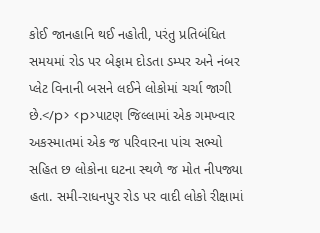કોઈ જાનહાનિ થઈ નહોતી, પરંતુ પ્રતિબંધિત સમયમાં રોડ પર બેફામ દોડતા ડમ્પર અને નંબર પ્લેટ વિનાની બસને લઈને લોકોમાં ચર્ચા જાગી છે.</p> <p>પાટણ જિલ્લામાં એક ગમખ્વાર અકસ્માતમાં એક જ પરિવારના પાંચ સભ્યો સહિત છ લોકોના ઘટના સ્થળે જ મોત નીપજ્યા હતા. સમી-રાધનપુર રોડ પર વાદી લોકો રીક્ષામાં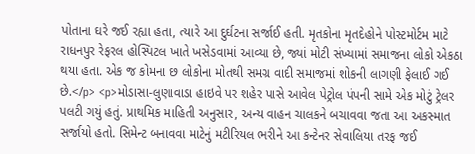પોતાના ઘરે જઈ રહ્યા હતા, ત્યારે આ દુર્ઘટના સર્જાઈ હતી. મૃતકોના મૃતદેહોને પોસ્ટમોર્ટમ માટે રાધનપુર રેફરલ હોસ્પિટલ ખાતે ખસેડવામાં આવ્યા છે, જ્યાં મોટી સંખ્યામાં સમાજના લોકો એકઠા થયા હતા. એક જ કોમના છ લોકોના મોતથી સમગ્ર વાદી સમાજમાં શોકની લાગણી ફેલાઈ ગઈ છે.</p> <p>મોડાસા-લુણાવાડા હાઇવે પર શહેર પાસે આવેલ પેટ્રોલ પંપની સામે એક મોટું ટ્રેલર પલટી ગયું હતું. પ્રાથમિક માહિતી અનુસાર, અન્ય વાહન ચાલકને બચાવવા જતા આ અકસ્માત સર્જાયો હતો. સિમેન્ટ બનાવવા માટેનું મટીરિયલ ભરીને આ કન્ટેનર સેવાલિયા તરફ જઈ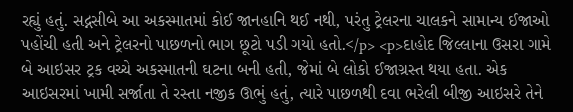રહ્યું હતું. સદ્નસીબે આ અકસ્માતમાં કોઈ જાનહાનિ થઈ નથી, પરંતુ ટ્રેલરના ચાલકને સામાન્ય ઈજાઓ પહોંચી હતી અને ટ્રેલરનો પાછળનો ભાગ છૂટો પડી ગયો હતો.</p> <p>દાહોદ જિલ્લાના ઉસરા ગામે બે આઇસર ટ્રક વચ્ચે અકસ્માતની ઘટના બની હતી, જેમાં બે લોકો ઈજાગ્રસ્ત થયા હતા. એક આઇસરમાં ખામી સર્જાતા તે રસ્તા નજીક ઊભું હતું, ત્યારે પાછળથી દવા ભરેલી બીજી આઇસરે તેને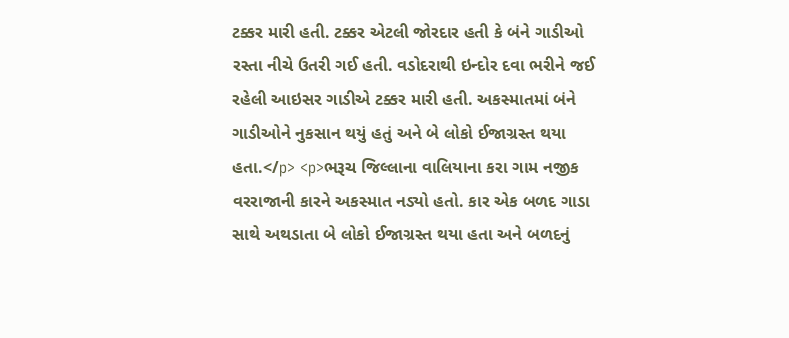ટક્કર મારી હતી. ટક્કર એટલી જોરદાર હતી કે બંને ગાડીઓ રસ્તા નીચે ઉતરી ગઈ હતી. વડોદરાથી ઇન્દોર દવા ભરીને જઈ રહેલી આઇસર ગાડીએ ટક્કર મારી હતી. અકસ્માતમાં બંને ગાડીઓને નુકસાન થયું હતું અને બે લોકો ઈજાગ્રસ્ત થયા હતા.</p> <p>ભરૂચ જિલ્લાના વાલિયાના કરા ગામ નજીક વરરાજાની કારને અકસ્માત નડ્યો હતો. કાર એક બળદ ગાડા સાથે અથડાતા બે લોકો ઈજાગ્રસ્ત થયા હતા અને બળદનું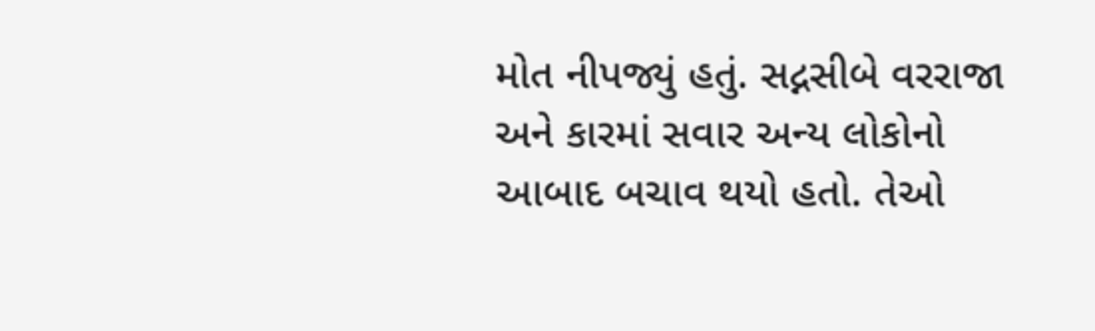મોત નીપજ્યું હતું. સદ્નસીબે વરરાજા અને કારમાં સવાર અન્ય લોકોનો આબાદ બચાવ થયો હતો. તેઓ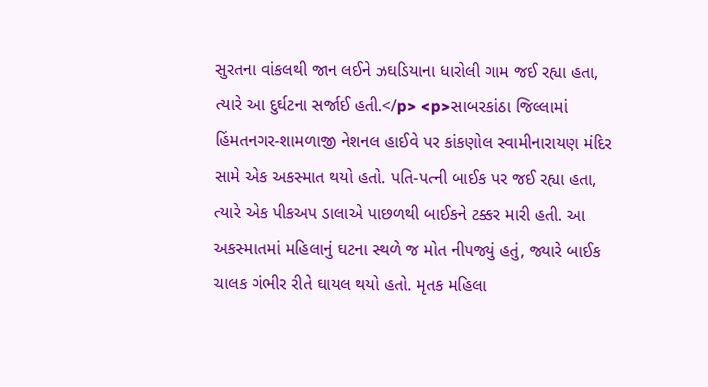સુરતના વાંકલથી જાન લઈને ઝઘડિયાના ધારોલી ગામ જઈ રહ્યા હતા, ત્યારે આ દુર્ઘટના સર્જાઈ હતી.</p> <p>સાબરકાંઠા જિલ્લામાં હિંમતનગર-શામળાજી નેશનલ હાઈવે પર કાંકણોલ સ્વામીનારાયણ મંદિર સામે એક અકસ્માત થયો હતો. પતિ-પત્ની બાઈક પર જઈ રહ્યા હતા, ત્યારે એક પીકઅપ ડાલાએ પાછળથી બાઈકને ટક્કર મારી હતી. આ અકસ્માતમાં મહિલાનું ઘટના સ્થળે જ મોત નીપજ્યું હતું, જ્યારે બાઈક ચાલક ગંભીર રીતે ઘાયલ થયો હતો. મૃતક મહિલા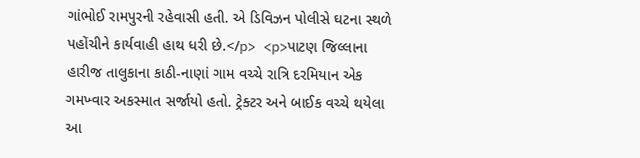ગાંભોઈ રામપુરની રહેવાસી હતી. એ ડિવિઝન પોલીસે ઘટના સ્થળે પહોંચીને કાર્યવાહી હાથ ધરી છે.</p> <p>પાટણ જિલ્લાના હારીજ તાલુકાના કાઠી-નાણાં ગામ વચ્ચે રાત્રિ દરમિયાન એક ગમખ્વાર અકસ્માત સર્જાયો હતો. ટ્રેક્ટર અને બાઈક વચ્ચે થયેલા આ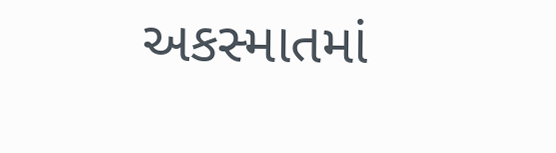અકસ્માતમાં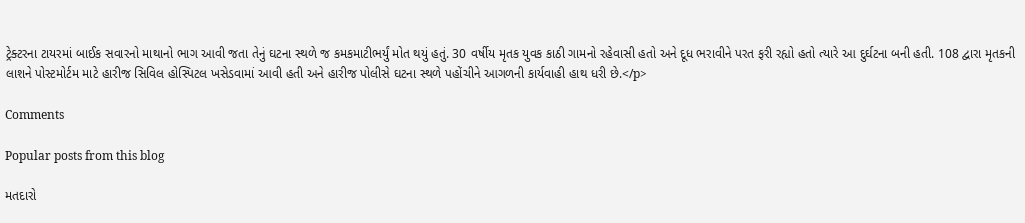ટ્રેક્ટરના ટાયરમાં બાઈક સવારનો માથાનો ભાગ આવી જતા તેનું ઘટના સ્થળે જ કમકમાટીભર્યું મોત થયું હતું. 30 વર્ષીય મૃતક યુવક કાઠી ગામનો રહેવાસી હતો અને દૂધ ભરાવીને પરત ફરી રહ્યો હતો ત્યારે આ દુર્ઘટના બની હતી. 108 દ્વારા મૃતકની લાશને પોસ્ટમોર્ટમ માટે હારીજ સિવિલ હોસ્પિટલ ખસેડવામાં આવી હતી અને હારીજ પોલીસે ઘટના સ્થળે પહોંચીને આગળની કાર્યવાહી હાથ ધરી છે.</p>

Comments

Popular posts from this blog

મતદારો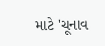માટે 'ચૂનાવ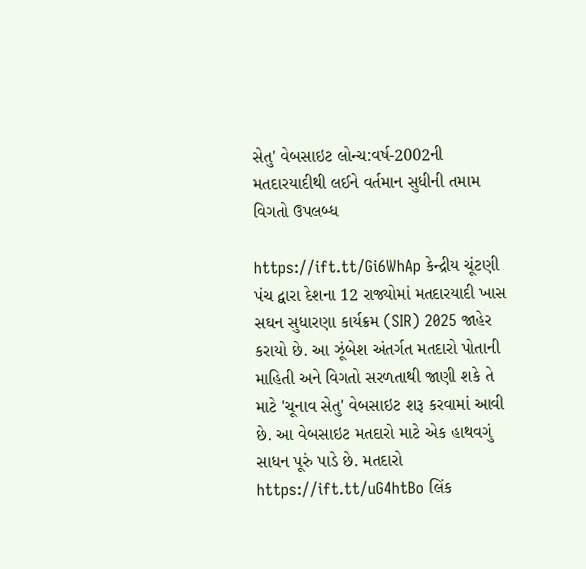સેતુ' વેબસાઇટ લોન્ચ:વર્ષ-2002ની મતદારયાદીથી લઈને વર્તમાન સુધીની તમામ વિગતો ઉપલબ્ધ

https://ift.tt/Gi6WhAp કેન્દ્રીય ચૂંટણી પંચ દ્વારા દેશના 12 રાજ્યોમાં મતદારયાદી ખાસ સઘન સુધારણા કાર્યક્રમ (SIR) 2025 જાહેર કરાયો છે. આ ઝૂંબેશ અંતર્ગત મતદારો પોતાની માહિતી અને વિગતો સરળતાથી જાણી શકે તે માટે 'ચૂનાવ સેતુ' વેબસાઇટ શરૂ કરવામાં આવી છે. આ વેબસાઇટ મતદારો માટે એક હાથવગું સાધન પૂરું પાડે છે. મતદારો https://ift.tt/uG4htBo લિંક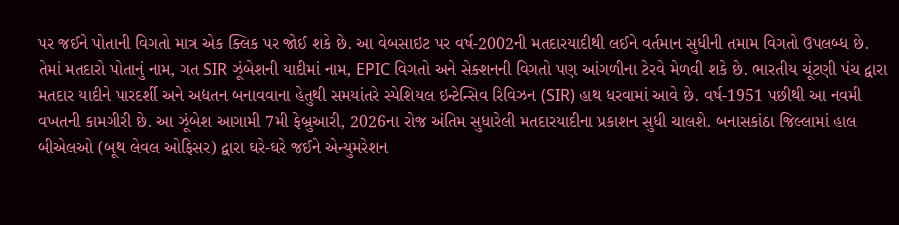પર જઈને પોતાની વિગતો માત્ર એક ક્લિક પર જોઈ શકે છે. આ વેબસાઇટ પર વર્ષ-2002ની મતદારયાદીથી લઈને વર્તમાન સુધીની તમામ વિગતો ઉપલબ્ધ છે. તેમાં મતદારો પોતાનું નામ, ગત SIR ઝૂંબેશની યાદીમાં નામ, EPIC વિગતો અને સેક્શનની વિગતો પણ આંગળીના ટેરવે મેળવી શકે છે. ભારતીય ચૂંટણી પંચ દ્વારા મતદાર યાદીને પારદર્શી અને અદ્યતન બનાવવાના હેતુથી સમયાંતરે સ્પેશિયલ ઇન્ટેન્સિવ રિવિઝન (SIR) હાથ ધરવામાં આવે છે. વર્ષ-1951 પછીથી આ નવમી વખતની કામગીરી છે. આ ઝૂંબેશ આગામી 7મી ફેબ્રુઆરી, 2026ના રોજ અંતિમ સુધારેલી મતદારયાદીના પ્રકાશન સુધી ચાલશે. બનાસકાંઠા જિલ્લામાં હાલ બીએલઓ (બૂથ લેવલ ઓફિસર) દ્વારા ઘરે-ઘરે જઈને એન્યુમરેશન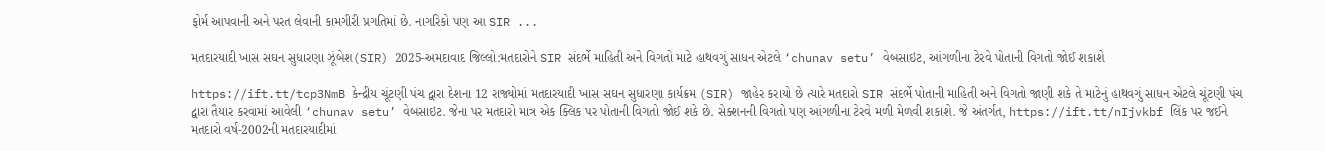ફોર્મ આપવાની અને પરત લેવાની કામગીરી પ્રગતિમાં છે. નાગરિકો પણ આ SIR ...

મતદારયાદી ખાસ સઘન સુધારણા ઝૂંબેશ(SIR) 2025-અમદાવાદ જિલ્લો:મતદારોને SIR સંદર્ભે માહિતી અને વિગતો માટે હાથવગું સાધન એટલે ‘chunav setu’ વેબસાઇટ, આંગળીના ટેરવે પોતાની વિગતો જોઈ શકાશે

https://ift.tt/tcp3NmB કેન્દ્રીય ચૂંટણી પંચ દ્વારા દેશના 12 રાજ્યોમાં મતદારયાદી ખાસ સઘન સુધારણા કાર્યક્રમ (SIR) જાહેર કરાયો છે ત્યારે મતદારો SIR સંદર્ભે પોતાની માહિતી અને વિગતો જાણી શકે તે માટેનું હાથવગું સાધન એટલે ચૂંટણી પંચ દ્વારા તૈયાર કરવામાં આવેલી ‘chunav setu’ વેબસાઇટ. જેના પર મતદારો માત્ર એક ક્લિક પર પોતાની વિગતો જોઈ શકે છે. સેક્શનની વિગતો પણ આંગળીના ટેરવે મળી મેળવી શકાશે. જે અંતર્ગત, https://ift.tt/nIjvkbf લિંક પર જઈને મતદારો વર્ષ-2002ની મતદારયાદીમાં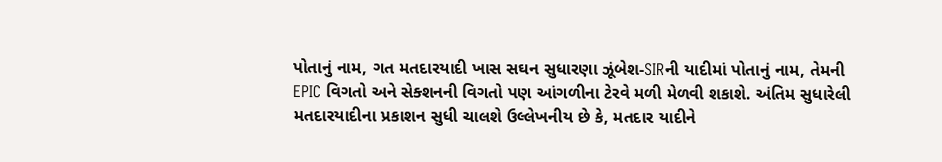પોતાનું નામ, ગત મતદારયાદી ખાસ સઘન સુધારણા ઝૂંબેશ-SIRની યાદીમાં પોતાનું નામ, તેમની EPIC વિગતો અને સેક્શનની વિગતો પણ આંગળીના ટેરવે મળી મેળવી શકાશે. અંતિમ સુધારેલી મતદારયાદીના પ્રકાશન સુધી ચાલશે ઉલ્લેખનીય છે કે, મતદાર યાદીને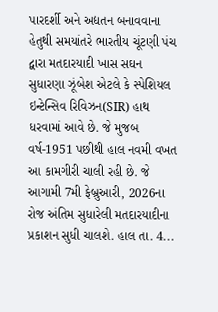પારદર્શી અને અદ્યતન બનાવવાના હેતુથી સમયાંતરે ભારતીય ચૂંટણી પંચ દ્વારા મતદારયાદી ખાસ સઘન સુધારણા ઝૂંબેશ એટલે કે સ્પેશિયલ ઇન્ટેન્સિવ રિવિઝન(SIR) હાથ ધરવામાં આવે છે. જે મુજબ વર્ષ-1951 પછીથી હાલ નવમી વખત આ કામગીરી ચાલી રહી છે. જે આગામી 7મી ફેબ્રુઆરી, 2026ના રોજ અંતિમ સુધારેલી મતદારયાદીના પ્રકાશન સુધી ચાલશે. હાલ તા. 4...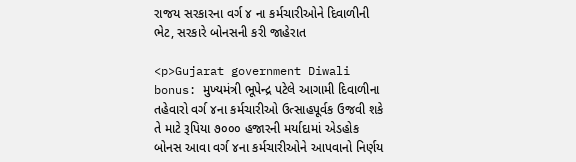રાજય સરકારના વર્ગ ૪ ના કર્મચારીઓને દિવાળીની ભેટ, સરકારે બોનસની કરી જાહેરાત

<p>Gujarat government Diwali bonus: મુખ્યમંત્રી ભૂપેન્દ્ર પટેલે આગામી દિવાળીના તહેવારો વર્ગ ૪ના કર્મચારીઓ ઉત્‍સાહપૂર્વક ઉજવી શકે તે માટે રૂપિયા ૭૦૦૦ હજારની મર્યાદામાં એડહોક બોનસ આવા વર્ગ ૪ના કર્મચારીઓને આપવાનો નિર્ણય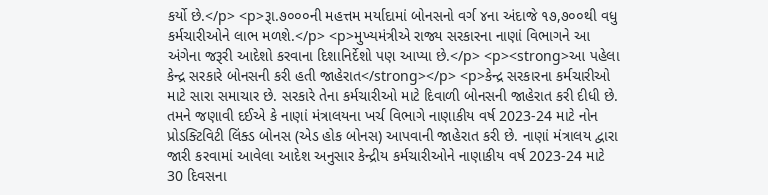કર્યો છે.</p> <p>રૂા.૭૦૦૦ની મહત્તમ મર્યાદામાં બોનસનો વર્ગ ૪ના અંદાજે ૧૭,૭૦૦થી વધુ કર્મચારીઓને લાભ મળશે.</p> <p>મુખ્યમંત્રીએ રાજ્ય સરકારના નાણાં વિભાગને આ અંગેના જરૂરી આદેશો કરવાના દિશાનિર્દેશો પણ આપ્યા છે.</p> <p><strong>આ પહેલા કેન્દ્ર સરકારે બોનસની કરી હતી જાહેરાત</strong></p> <p>કેન્દ્ર સરકારના કર્મચારીઓ માટે સારા સમાચાર છે. સરકારે તેના કર્મચારીઓ માટે દિવાળી બોનસની જાહેરાત કરી દીધી છે. તમને જણાવી દઈએ કે નાણાં મંત્રાલયના ખર્ચ વિભાગે નાણાકીય વર્ષ 2023-24 માટે નોન પ્રોડક્ટિવિટી લિંક્ડ બોનસ (એડ હોક બોનસ) આપવાની જાહેરાત કરી છે. નાણાં મંત્રાલય દ્વારા જારી કરવામાં આવેલા આદેશ અનુસાર કેન્દ્રીય કર્મચારીઓને નાણાકીય વર્ષ 2023-24 માટે 30 દિવસના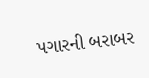પગારની બરાબર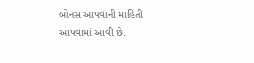બોનસ આપવાની માહિતી આપવામાં આવી છે.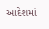આદેશમાં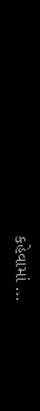કહેવામાં ...